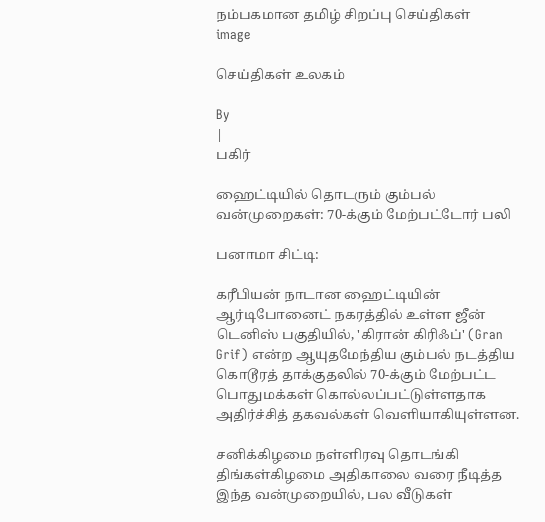நம்பகமான தமிழ் சிறப்பு செய்திகள்
image

செய்திகள் உலகம்

By
|
பகிர்

ஹைட்டியில் தொடரும் கும்பல் வன்முறைகள்: 70-க்கும் மேற்பட்டோர் பலி

பனாமா சிட்டி:

கரீபியன் நாடான ஹைட்டியின் ஆர்டிபோனைட் நகரத்தில் உள்ள ஜீன் டெனிஸ் பகுதியில், 'கிரான் கிரிஃப்' (Gran Grif) என்ற ஆயுதமேந்திய கும்பல் நடத்திய கொடூரத் தாக்குதலில் 70-க்கும் மேற்பட்ட பொதுமக்கள் கொல்லப்பட்டுள்ளதாக அதிர்ச்சித் தகவல்கள் வெளியாகியுள்ளன.

சனிக்கிழமை நள்ளிரவு தொடங்கி திங்கள்கிழமை அதிகாலை வரை நீடித்த இந்த வன்முறையில், பல வீடுகள்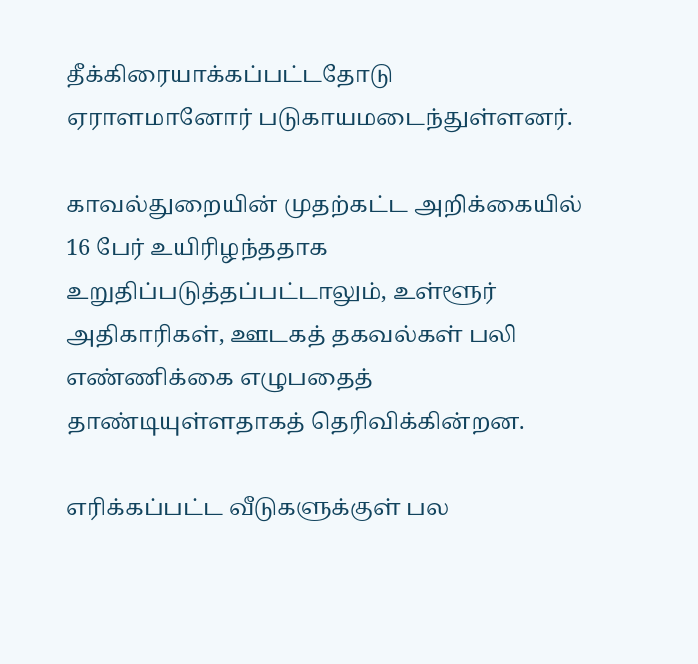தீக்கிரையாக்கப்பட்டதோடு ஏராளமானோர் படுகாயமடைந்துள்ளனர்.

காவல்துறையின் முதற்கட்ட அறிக்கையில் 16 பேர் உயிரிழந்ததாக உறுதிப்படுத்தப்பட்டாலும், உள்ளூர் அதிகாரிகள், ஊடகத் தகவல்கள் பலி எண்ணிக்கை எழுபதைத் தாண்டியுள்ளதாகத் தெரிவிக்கின்றன.

எரிக்கப்பட்ட வீடுகளுக்குள் பல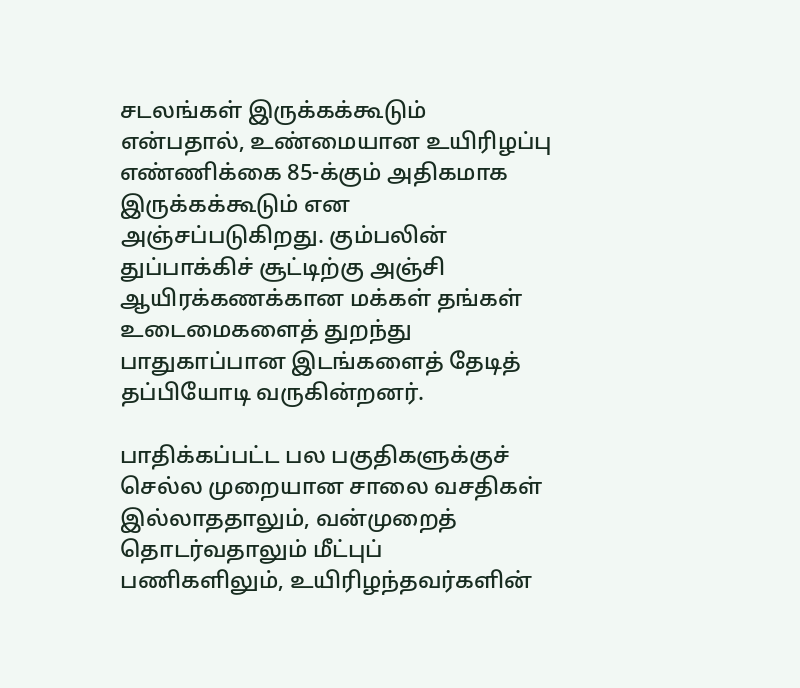சடலங்கள் இருக்கக்கூடும் என்பதால், உண்மையான உயிரிழப்பு எண்ணிக்கை 85-க்கும் அதிகமாக இருக்கக்கூடும் என அஞ்சப்படுகிறது. கும்பலின் துப்பாக்கிச் சூட்டிற்கு அஞ்சி ஆயிரக்கணக்கான மக்கள் தங்கள் உடைமைகளைத் துறந்து பாதுகாப்பான இடங்களைத் தேடித் தப்பியோடி வருகின்றனர்.

பாதிக்கப்பட்ட பல பகுதிகளுக்குச் செல்ல முறையான சாலை வசதிகள் இல்லாததாலும், வன்முறைத் தொடர்வதாலும் மீட்புப் பணிகளிலும், உயிரிழந்தவர்களின்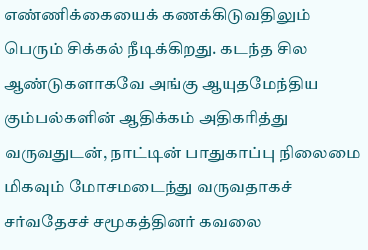எண்ணிக்கையைக் கணக்கிடுவதிலும் பெரும் சிக்கல் நீடிக்கிறது. கடந்த சில ஆண்டுகளாகவே அங்கு ஆயுதமேந்திய கும்பல்களின் ஆதிக்கம் அதிகரித்து வருவதுடன், நாட்டின் பாதுகாப்பு நிலைமை மிகவும் மோசமடைந்து வருவதாகச் சர்வதேசச் சமூகத்தினர் கவலை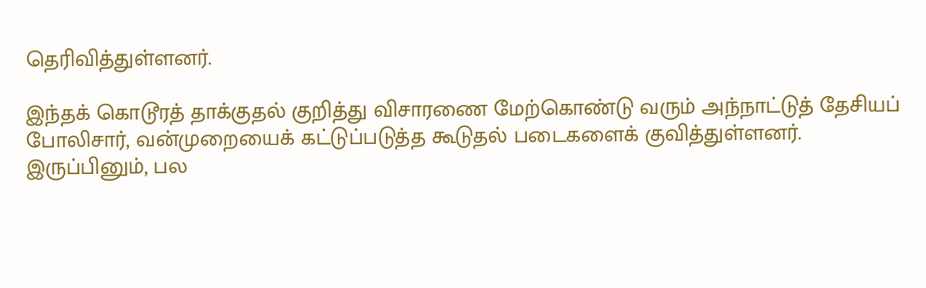தெரிவித்துள்ளனர்.

இந்தக் கொடூரத் தாக்குதல் குறித்து விசாரணை மேற்கொண்டு வரும் அந்நாட்டுத் தேசியப் போலிசார், வன்முறையைக் கட்டுப்படுத்த கூடுதல் படைகளைக் குவித்துள்ளனர். இருப்பினும், பல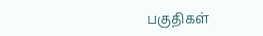பகுதிகள்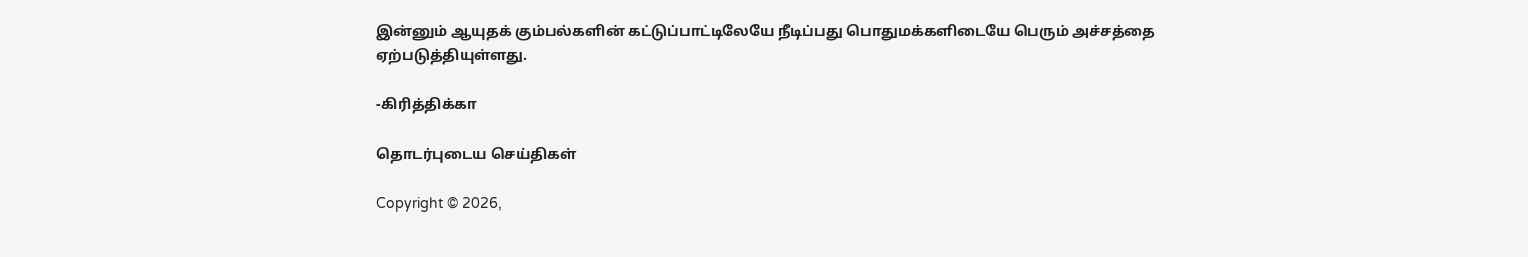இன்னும் ஆயுதக் கும்பல்களின் கட்டுப்பாட்டிலேயே நீடிப்பது பொதுமக்களிடையே பெரும் அச்சத்தை ஏற்படுத்தியுள்ளது.

-கிரித்திக்கா

தொடர்புடைய செய்திகள்

Copyright © 2026,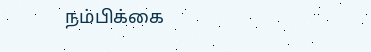நம்பிக்கை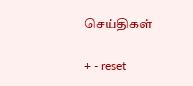செய்திகள்

+ - reset